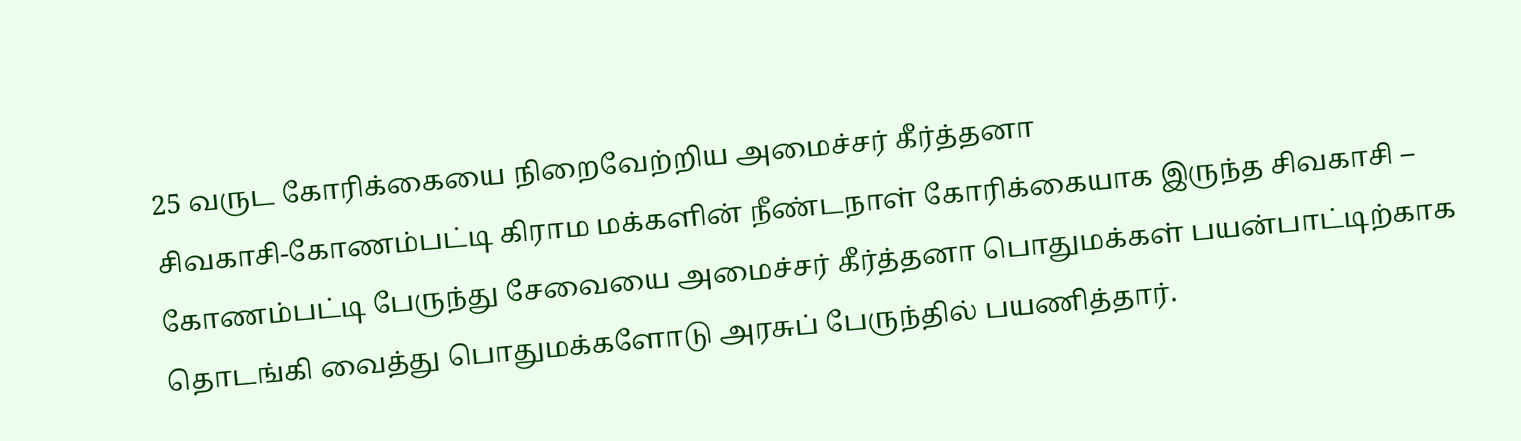25 வருட கோரிக்கையை நிறைவேற்றிய அமைச்சர் கீர்த்தனா
சிவகாசி-கோணம்பட்டி கிராம மக்களின் நீண்டநாள் கோரிக்கையாக இருந்த சிவகாசி – கோணம்பட்டி பேருந்து சேவையை அமைச்சர் கீர்த்தனா பொதுமக்கள் பயன்பாட்டிற்காக தொடங்கி வைத்து பொதுமக்களோடு அரசுப் பேருந்தில் பயணித்தார்.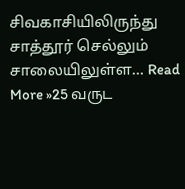சிவகாசியிலிருந்து சாத்தூர் செல்லும் சாலையிலுள்ள… Read More »25 வருட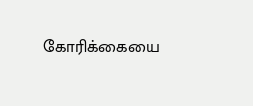கோரிக்கையை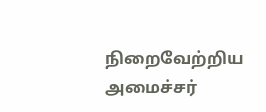நிறைவேற்றிய அமைச்சர்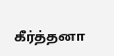கீர்த்தனா